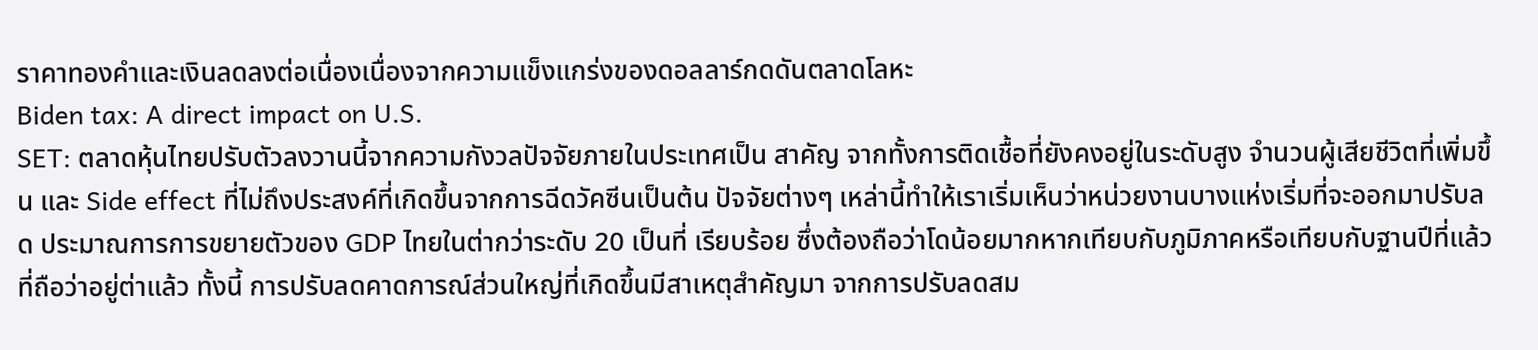ราคาทองคำและเงินลดลงต่อเนื่องเนื่องจากความแข็งแกร่งของดอลลาร์กดดันตลาดโลหะ
Biden tax: A direct impact on U.S.
SET: ตลาดหุ้นไทยปรับตัวลงวานนี้จากความกังวลปัจจัยภายในประเทศเป็น สาคัญ จากทั้งการติดเชื้อที่ยังคงอยู่ในระดับสูง จํานวนผู้เสียชีวิตที่เพิ่มขึ้น และ Side effect ที่ไม่ถึงประสงค์ที่เกิดขึ้นจากการฉีดวัคซีนเป็นต้น ปัจจัยต่างๆ เหล่านี้ทําให้เราเริ่มเห็นว่าหน่วยงานบางแห่งเริ่มที่จะออกมาปรับลด ประมาณการการขยายตัวของ GDP ไทยในต่ากว่าระดับ 20 เป็นที่ เรียบร้อย ซึ่งต้องถือว่าโดน้อยมากหากเทียบกับภูมิภาคหรือเทียบกับฐานปีที่แล้ว ที่ถือว่าอยู่ต่าแล้ว ทั้งนี้ การปรับลดคาดการณ์ส่วนใหญ่ที่เกิดขึ้นมีสาเหตุสําคัญมา จากการปรับลดสม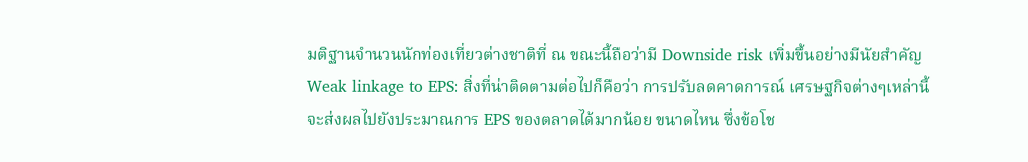มติฐานจํานวนนักท่องเที่ยวต่างชาติที่ ณ ขณะนี้ถือว่ามี Downside risk เพิ่มขึ้นอย่างมีนัยสําคัญ
Weak linkage to EPS: สิ่งที่น่าติดตามต่อไปก็คือว่า การปรับลดคาดการณ์ เศรษฐกิจต่างๆเหล่านี้จะส่งผลไปยังประมาณการ EPS ของตลาดได้มากน้อย ขนาดไหน ซึ่งข้อโช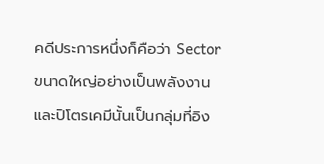คดีประการหนึ่งก็คือว่า Sector ขนาดใหญ่อย่างเป็นพลังงาน และปิโตรเคมีนั้นเป็นกลุ่มที่อิง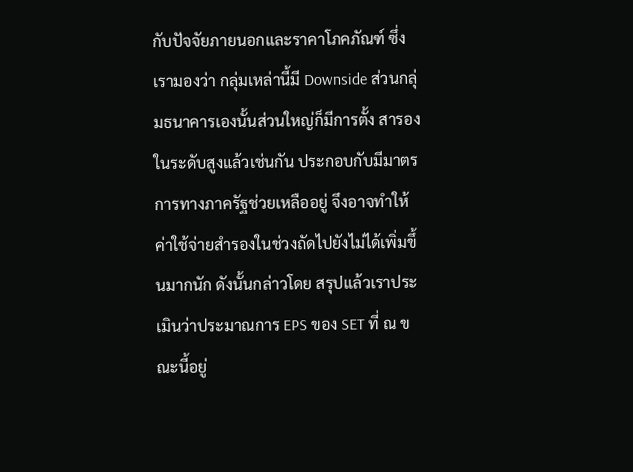กับปัจจัยภายนอกและราคาโภคภัณฑ์ ซึ่งเรามองว่า กลุ่มเหล่านี้มี Downside ส่วนกลุ่มธนาคารเองนั้นส่วนใหญ่ก็มีการตั้ง สารองในระดับสูงแล้วเช่นกัน ประกอบกับมีมาตรการทางภาครัฐช่วยเหลืออยู่ จึงอาจทําให้ค่าใช้จ่ายสํารองในช่วงถัดไปยังไม่ได้เพิ่มขึ้นมากนัก ดังนั้นกล่าวโดย สรุปแล้วเราประเมินว่าประมาณการ EPS ของ SET ที่ ณ ขณะนี้อยู่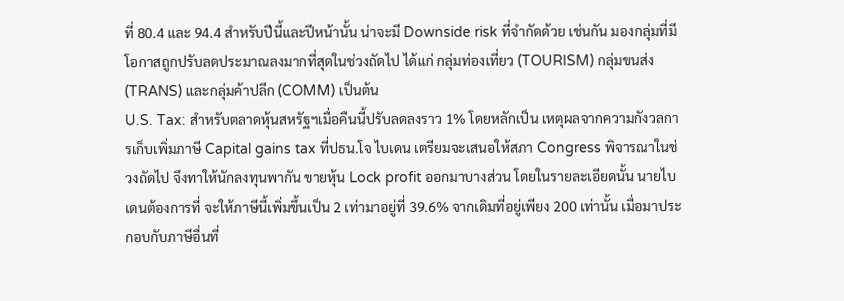ที่ 80.4 และ 94.4 สําหรับปีนี้และปีหน้านั้น น่าจะมี Downside risk ที่จํากัดด้วย เช่นกัน มองกลุ่มที่มีโอกาสถูกปรับลดประมาณลงมากที่สุดในช่วงถัดไป ได้แก่ กลุ่มท่องเที่ยว (TOURISM) กลุ่มขนส่ง (TRANS) และกลุ่มค้าปลีก (COMM) เป็นต้น
U.S. Tax: สําหรับตลาดหุ้นสหรัฐฯเมื่อคืนนี้ปรับลดลงราว 1% โดยหลักเป็น เหตุผลจากความกังวลการเก็บเพิ่มภาษี Capital gains tax ที่ปธน.โจ ไบเดน เตรียมจะเสนอให้สภา Congress พิจารณาในช่วงถัดไป จึงทาให้นักลงทุนพากัน ขายหุ้น Lock profit ออกมาบางส่วน โดยในรายละเอียดนั้น นายไบเดนต้องการที่ จะให้ภาษีนี้เพิ่มขึ้นเป็น 2 เท่ามาอยู่ที่ 39.6% จากเดิมที่อยู่เพียง 200 เท่านั้น เมื่อมาประกอบกับภาษีอื่นที่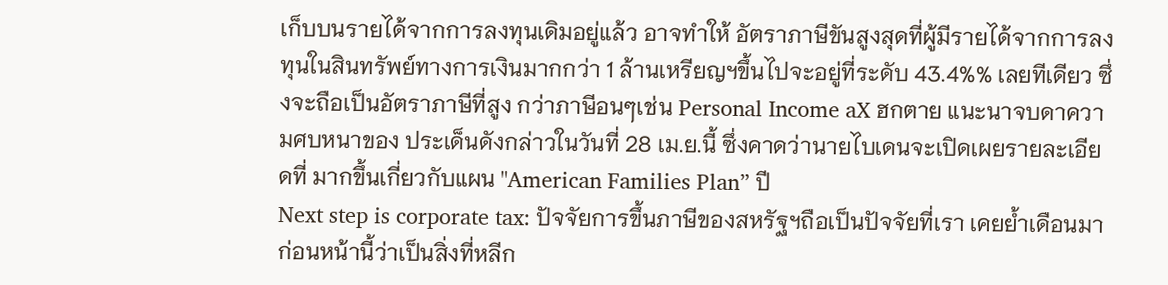เก็บบนรายได้จากการลงทุนเดิมอยู่แล้ว อาจทําให้ อัตราภาษีขันสูงสุดที่ผู้มีรายได้จากการลงทุนในสินทรัพย์ทางการเงินมากกว่า 1 ล้านเหรียญฯขึ้นไปจะอยู่ที่ระดับ 43.4%% เลยทีเดียว ซึ่งจะถือเป็นอัตราภาษีที่สูง กว่าภาษีอนๆเช่น Personal Income aX ฮกตาย แนะนาจบดาความศบหนาของ ประเด็นดังกล่าวในวันที่ 28 เม.ย.นี้ ซึ่งคาดว่านายไบเดนจะเปิดเผยรายละเอียดที่ มากขึ้นเกี่ยวกับแผน "American Families Plan” ปี
Next step is corporate tax: ปัจจัยการขึ้นภาษีของสหรัฐฯถือเป็นปัจจัยที่เรา เคยย้ำเดือนมาก่อนหน้านี้ว่าเป็นสิ่งที่หลีก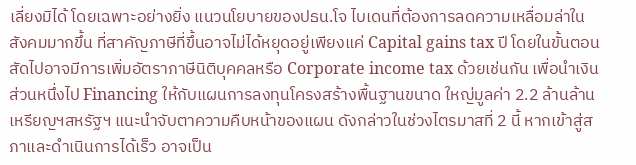เลี่ยงมิได้ โดยเฉพาะอย่างยิ่ง แนวนโยบายของปธน.โจ ไบเดนที่ต้องการลดความเหลื่อมล่าในสังคมมากขึ้น ที่สาคัญภาษีที่ขึ้นอาจไม่ได้หยุดอยู่เพียงแค่ Capital gains tax ปี โดยในขั้นตอน สัดไปอาจมีการเพิ่มอัตราภาษีนิติบุคคลหรือ Corporate income tax ด้วยเช่นกัน เพื่อนําเงินส่วนหนึ่งไป Financing ให้กับแผนการลงทุนโครงสร้างพื้นฐานขนาด ใหญ่มูลค่า 2.2 ล้านล้านเหรียญฯสหรัฐฯ แนะนําจับตาความคืบหน้าของแผน ดังกล่าวในช่วงไตรมาสที่ 2 นี้ หากเข้าสู่สภาและดําเนินการได้เร็ว อาจเป็น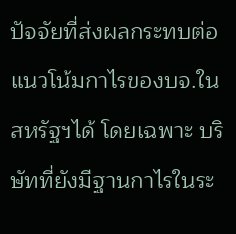ปัจจัยที่ส่งผลกระทบต่อแนวโน้มกาไรของบจ.ในสหรัฐฯได้ โดยเฉพาะ บริษัทที่ยังมีฐานกาไรในระ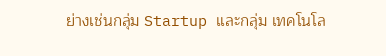ย่างเช่นกลุ่ม Startup และกลุ่ม เทคโนโล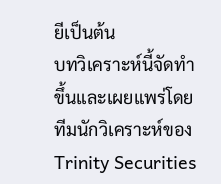ยีเป็นต้น
บทวิเคราะห์นี้จัดทำขึ้นและเผยแพร่โดยทีมนักวิเคราะห์ของ Trinity Securities